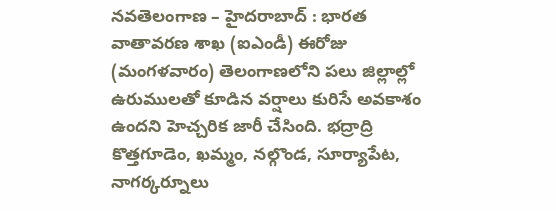నవతెలంగాణ – హైదరాబాద్ : భారత వాతావరణ శాఖ (ఐఎండీ) ఈరోజు (మంగళవారం) తెలంగాణలోని పలు జిల్లాల్లో ఉరుములతో కూడిన వర్షాలు కురిసే అవకాశం ఉందని హెచ్చరిక జారీ చేసింది. భద్రాద్రి కొత్తగూడెం, ఖమ్మం, నల్గొండ, సూర్యాపేట, నాగర్కర్నూలు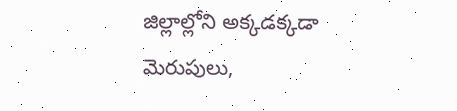జిల్లాల్లోని అక్కడక్కడా మెరుపులు,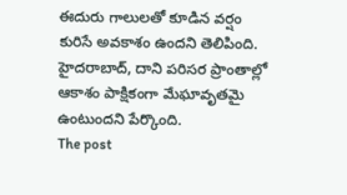ఈదురు గాలులతో కూడిన వర్షం కురిసే అవకాశం ఉందని తెలిపింది. హైదరాబాద్, దాని పరిసర ప్రాంతాల్లో ఆకాశం పాక్షికంగా మేఘావృతమై ఉంటుందని పేర్కొంది.
The post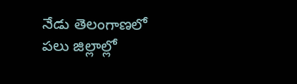నేడు తెలంగాణలో పలు జిల్లాల్లో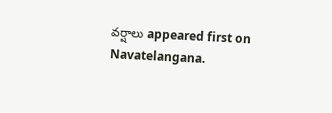వర్షాలు appeared first on Navatelangana.